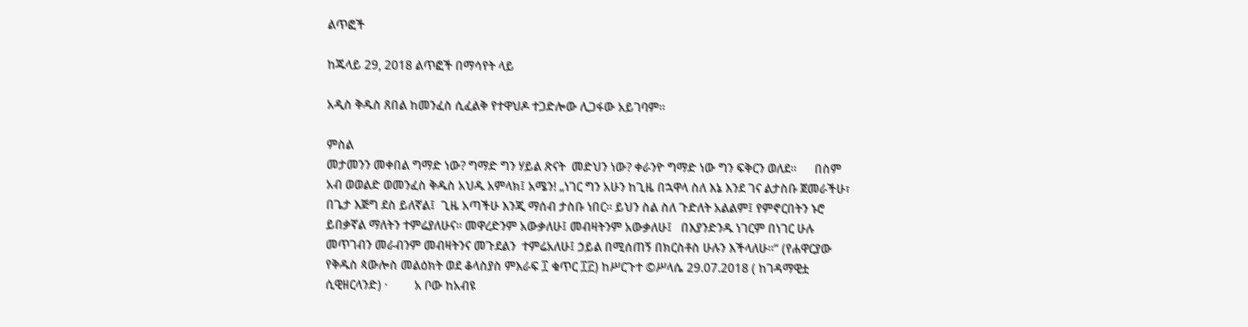ልጥፎች

ከጁላይ 29, 2018 ልጥፎች በማሳየት ላይ

አዲስ ቅዱስ ጸበል ከመንፈስ ሲፈልቅ የተዋህዶ ተጋድሎው ሊጋፋው አይገባም።

ምስል
መታመንን መቀበል ግማድ ነው? ግማድ ግን ሃይል ጽናት  መድህን ነው? ቀራንዮ ግማድ ነው ግን ፍቅርን ወለደ።      በስም አብ ወወልድ ወመንፈስ ቅዱስ አህዱ አምላክ፤ አሜን! „ነገር ግን አሁን ከጊዜ በኋዋላ ስለ እኔ እንደ ገና ልታስቡ ጀመራችሁ፣ በጌታ እጅግ ደስ ይለኛል፤  ጊዜ አጣችሁ እንጂ ማሰብ ታስቡ ነበር። ይህን ስል ስለ ጉድለት አልልም፤ የምኖርበትን ኑሮ  ይበቃኛል ማለትን ተምሬያለሁና። መዋረድንም አውቃለሁ፤ መብዛትንም አውቃለሁ፤   በእያንድንዱ ነገርም በነገር ሁሉ መጥገብን መራብንም መብዛትንና መጉደልን  ተምሬአለሁ፤ ኃይል በሚሰጠኝ በክርስቶስ ሁሉን እችላለሁ።“ (የሐዋርያው የቅዱስ ጳውሎስ መልዕክት ወደ ቆላስያስ ምእራፍ ፲ ቁጥር ፲፫) ከሥርጉተ ©ሥላሴ 29.07.2018 ( ከገዳማዊቷ ሲዊዘርላንድ) ·         አ ቦው ከአብዩ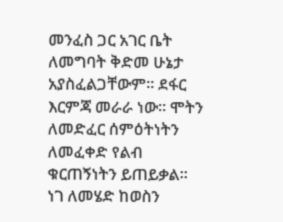መንፈስ ጋር አገር ቤት ለመግባት ቅድመ ሁኔታ አያስፈልጋቸውም። ደፋር እርምጃ መራራ ነው። ሞትን ለመድፈር ሰምዕትነትን ለመፈቀድ የልብ ቁርጠኝነትን ይጠይቃል። ነገ ለመሄድ ከወስን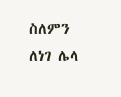ስለምን ለነገ ሌላ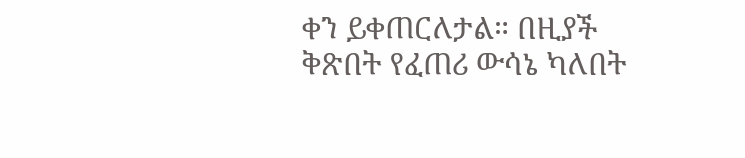ቀን ይቀጠርለታል። በዚያች ቅጽበት የፈጠሪ ውሳኔ ካለበት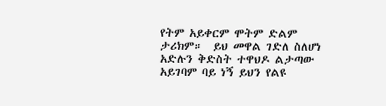የትም አይቀርም ሞትም ድልም ታሪክም።  ይህ መዋል ገድለ ስለሆነ አድሉን ቅድስት ተዋህዶ ልታጣው አይገባም ባይ ነኝ ይህን የልዩ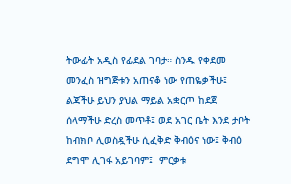ትውፊት አዲስ የፊደል ገባታ። ስንዱ የቀደመ መንፈስ ዝግጅቱን አጠናቆ ነው የጠዬቃችሁ፤ ልጃችሁ ይህን ያህል ማይል አቋርጦ ከደጀ ሰላማችሁ ድረስ መጥቶ፤ ወደ አገር ቤት እንደ ታቦት ከብክቦ ሊወስዷችሁ ሲፈቅድ ቅብዕና ነው፤ ቅብዕ ደግሞ ሊገፋ አይገባም፤  ምርቃቱ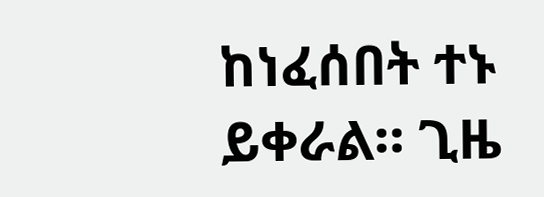ከነፈሰበት ተኑ ይቀራል። ጊዜ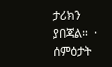ታሪክን ያበጃል።  ·        ሰምዕታት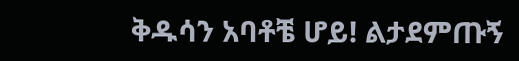ቅዱሳን አባቶቼ ሆይ! ልታደምጡኝ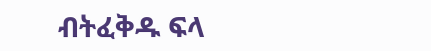ብትፈቅዱ ፍላ